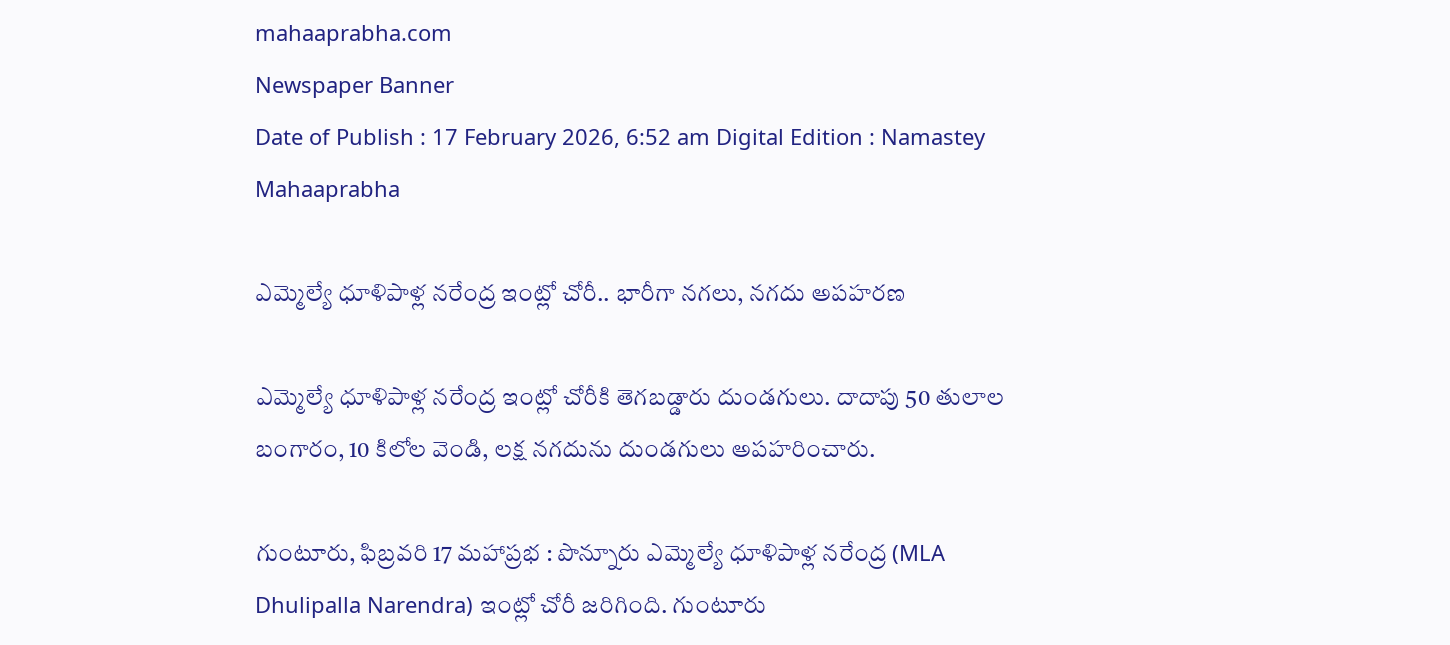mahaaprabha.com
Newspaper Banner
Date of Publish : 17 February 2026, 6:52 am Digital Edition : Namastey Mahaaprabha

ఎమ్మెల్యే ధూళిపాళ్ల నరేంద్ర ఇంట్లో చోరీ.. భారీగా నగలు, నగదు అపహరణ

ఎమ్మెల్యే ధూళిపాళ్ల నరేంద్ర ఇంట్లో చోరీకి తెగబడ్డారు దుండగులు. దాదాపు 50 తులాల బంగారం, 10 కిలోల వెండి, లక్ష నగదును దుండగులు అపహరించారు.

గుంటూరు, ఫిబ్రవరి 17 మహాప్రభ : పొన్నూరు ఎమ్మెల్యే ధూళిపాళ్ల నరేంద్ర (MLA Dhulipalla Narendra) ఇంట్లో చోరీ జరిగింది. గుంటూరు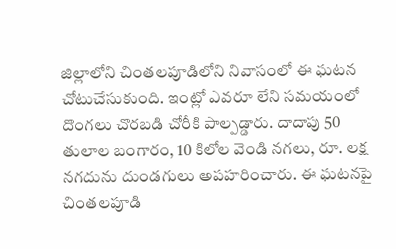జిల్లాలోని చింతలపూడిలోని నివాసంలో ఈ ఘటన చోటుచేసుకుంది. ఇంట్లో ఎవరూ లేని సమయంలో దొంగలు చొరబడి చోరీకి పాల్పడ్డారు. దాదాపు 50 తులాల బంగారం, 10 కిలోల వెండి నగలు, రూ. లక్ష నగదును దుండగులు అపహరించారు. ఈ ఘటనపై చింతలపూడి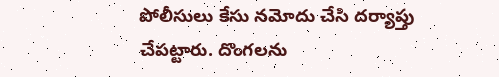పోలీసులు కేసు నమోదు చేసి దర్యాప్తు చేపట్టారు. దొంగలను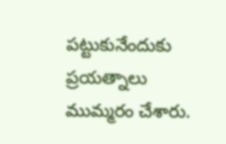పట్టుకునేందుకు ప్రయత్నాలు ముమ్మరం చేశారు.